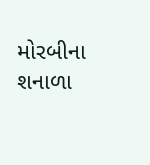મોરબીના શનાળા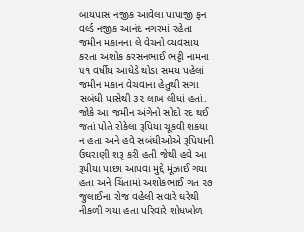બાયપાસ નજીક આવેલા પાપાજી ફન વર્લ્ડ નજીક આનંદ નગરમાં રહેતા જમીન મકાનના લે વેચનો વ્યવસાય કરતા અશોક કરસનભાઈ ભટ્ટી નામના ૫૧ વર્ષીય આધેડે થોડા સમય પહેલાં જમીન મકાન વેચવાના હેતુથી સગા સબંધી પાસેથી ૩૨ લાખ લીધાં હતાં. જોકે આ જમીન અંગેનો સોદો રદ થઈ જતાં પોતે રોકેલા રૂપિયા ચૂકવી શકયા ન હતા અને હવે સબંધીઓએ રૂપિયાની ઉઘરાણી શરૂ કરી હતી જેથી હવે આ રૂપીયા પાછા આપવા મુદ્દે મૂંઝાઈ ગયા હતા અને ચિંતામાં અશોકભાઈ ગત ૨૭ જુલાઈના રોજ વહેલી સવારે ઘરેથી નીકળી ગયા હતા પરિવારે શોધખોળ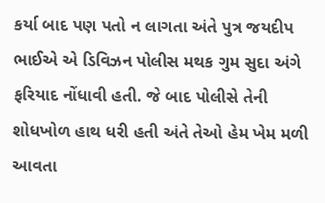કર્યા બાદ પણ પતો ન લાગતા અંતે પુત્ર જયદીપ ભાઈએ એ ડિવિઝન પોલીસ મથક ગુમ સુદા અંગે ફરિયાદ નોંધાવી હતી. જે બાદ પોલીસે તેની શોધખોળ હાથ ધરી હતી અંતે તેઓ હેમ ખેમ મળી આવતા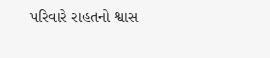પરિવારે રાહતનો શ્વાસ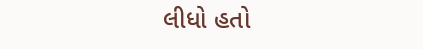લીધો હતો